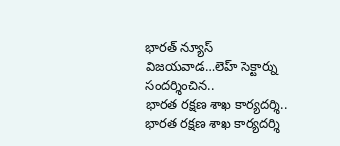భారత్ న్యూస్ విజయవాడ…లెహ్ సెక్టార్ను సందర్శించిన..
భారత రక్షణ శాఖ కార్యదర్శి..
భారత రక్షణ శాఖ కార్యదర్శి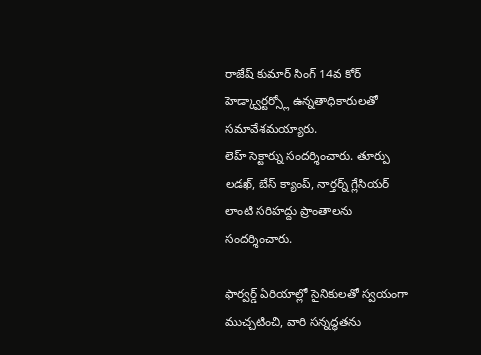రాజేష్ కుమార్ సింగ్ 14వ కోర్ హెడ్క్వార్టర్స్లో ఉన్నతాధికారులతో సమావేశమయ్యారు.
లెహ్ సెక్టార్ను సందర్శించారు. తూర్పు లడఖ్, బేస్ క్యాంప్, నార్తర్న్ గ్లేసియర్ లాంటి సరిహద్దు ప్రాంతాలను సందర్శించారు.

ఫార్వర్డ్ ఏరియాల్లో సైనికులతో స్వయంగా ముచ్చటించి, వారి సన్నద్ధతను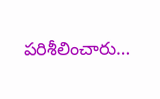పరిశీలించారు…